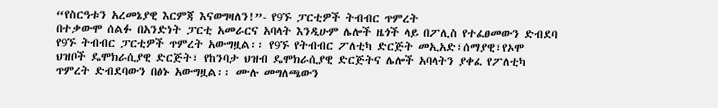“የስርዓቱን አረመኔያዊ እርምጃ እናወግዛለን!”- የ9ኙ ፓርቲዎች ትብብር ጥምረት
በተቃውሞ ሰልፉ በአንድነት ፓርቲ አመራርና አባላት እንዲሁም ሌሎች ዜጎች ላይ በፖሊስ የተፈፀመውን ድብደባ የ9ኙ ትብብር ፓርቲዎች ጥምረት አውግዟል፡፡ የ9ኙ የትብብር ፖለቲካ ድርጅት መኢአድ፣ሰማያዊ፣የኦሞ ህዝቦች ዴሞክራሲያዊ ድርጅት፣ የከንባታ ህዝብ ዴሞክራሲያዊ ድርጅትና ሌሎች አባላትን ያቀፈ የፖለቲካ ጥምረት ድብደባውን በፅኑ አውግዟል፡፡ ሙሉ መግለጫውን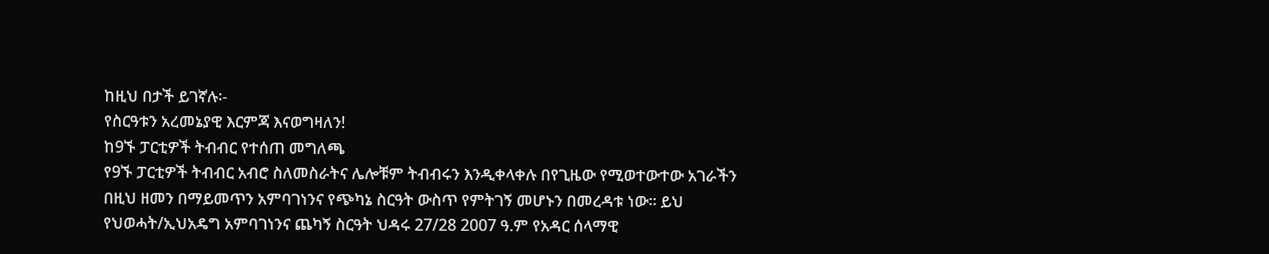ከዚህ በታች ይገኛሉ፡-
የስርዓቱን አረመኔያዊ እርምጃ እናወግዛለን!
ከ9ኙ ፓርቲዎች ትብብር የተሰጠ መግለጫ
የ9ኙ ፓርቲዎች ትብብር አብሮ ስለመስራትና ሌሎቹም ትብብሩን እንዲቀላቀሉ በየጊዜው የሚወተውተው አገራችን በዚህ ዘመን በማይመጥን አምባገነንና የጭካኔ ስርዓት ውስጥ የምትገኝ መሆኑን በመረዳቱ ነው፡፡ ይህ የህወሓት/ኢህአዴግ አምባገነንና ጨካኝ ስርዓት ህዳሩ 27/28 2007 ዓ.ም የአዳር ሰላማዊ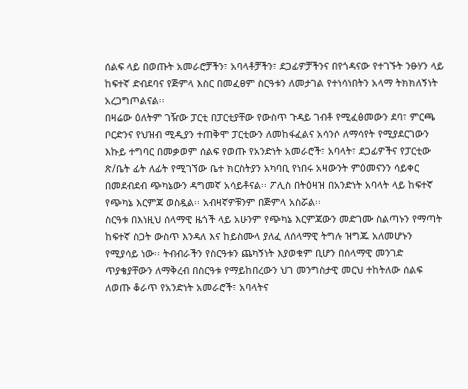ሰልፍ ላይ በወጡት አመራሮቻችን፣ አባላቶቻችን፣ ደጋፊዎቻችንና በየጎዳናው የተገኙት ንፁሃን ላይ ከፍተኛ ድብደባና የጅምላ እስር በመፈፀም ስርዓቱን ለመታገል የተነሳነበትን አላማ ትክክለኝነት አረጋግጦልናል፡፡
በዛሬው ዕለትም ገዥው ፓርቲ በፓርቲያቸው የውስጥ ጉዳይ ገብቶ የሚፈፅመውን ደባ፣ ምርጫ ቦርድንና የህዝብ ሚዲያን ተጠቅሞ ፓርቲውን ለመከፋፈልና አሳንሶ ለማሳየት የሚያደርገውን እኩይ ተግባር በመቃወም ሰልፍ የወጡ የአንድነት አመራሮች፣ አባላት፣ ደጋፊዎችና የፓርቲው ጽ/ቤት ፊት ለፊት የሚገኘው ቤተ ክርስትያን አካባቢ የነበሩ አዛውንት ምዕመናንን ሳይቀር በመደብደብ ጭካኔውን ዳግመኛ አሳይቶናል፡፡ ፖሊስ በትዕዛዝ በአንድነት አባላት ላይ ከፍተኛ የጭካኔ እርምጃ ወስዷል፡፡ አብዛኛዎቹንም በጅምላ አስሯል፡፡
ስርዓቱ በእነዚህ ሰላማዊ ዜጎች ላይ አሁንም የጭካኔ እርምጃውን መድገሙ ስልጣኑን የማጣት ከፍተኛ ስጋት ውስጥ እንዳለ እና ከይስሙላ ያለፈ ለሰላማዊ ትግሉ ዝግጁ አለመሆኑን የሚያሳይ ነው፡፡ ትብብራችን የስርዓቱን ጨካኝነት እያወቁም ቢሆን በሰላማዊ መንገድ ጥያቄያቸውን ለማቅረብ በስርዓቱ የማይከበረውን ህገ መንግስታዊ መርህ ተከትለው ሰልፍ ለወጡ ቆራጥ የአንድነት አመራሮች፣ አባላትና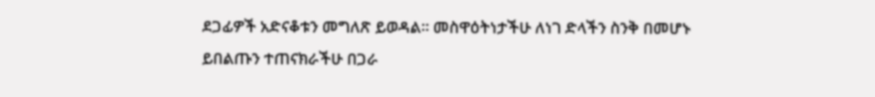ደጋፊዎች አድናቆቱን መግለጽ ይወዳል፡፡ መስዋዕትነታችሁ ለነገ ድላችን ስንቅ በመሆኑ ይበልጡን ተጠናክራችሁ በጋራ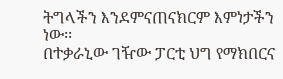ትግላችን እንደምናጠናክርም እምነታችን ነው፡፡
በተቃራኒው ገዥው ፓርቲ ህግ የማክበርና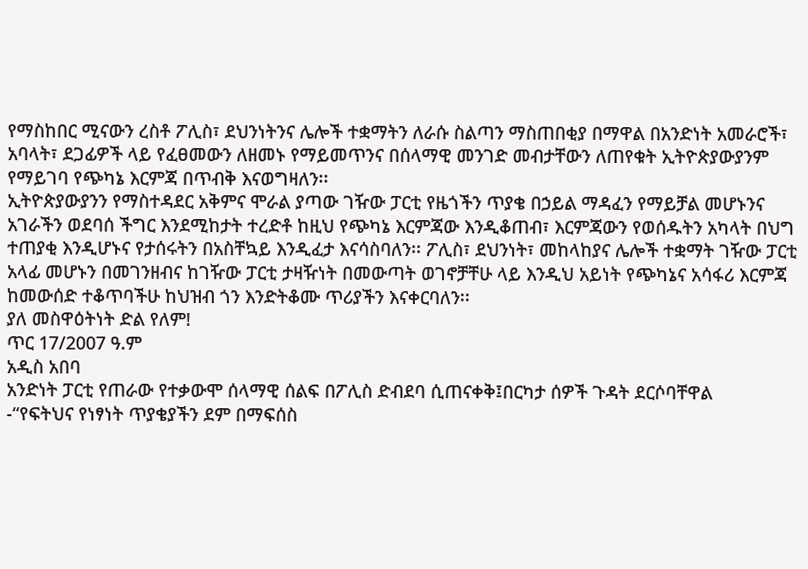የማስከበር ሚናውን ረስቶ ፖሊስ፣ ደህንነትንና ሌሎች ተቋማትን ለራሱ ስልጣን ማስጠበቂያ በማዋል በአንድነት አመራሮች፣ አባላት፣ ደጋፊዎች ላይ የፈፀመውን ለዘመኑ የማይመጥንና በሰላማዊ መንገድ መብታቸውን ለጠየቁት ኢትዮጵያውያንም የማይገባ የጭካኔ እርምጃ በጥብቅ እናወግዛለን፡፡
ኢትዮጵያውያንን የማስተዳደር አቅምና ሞራል ያጣው ገዥው ፓርቲ የዜጎችን ጥያቄ በኃይል ማዳፈን የማይቻል መሆኑንና አገራችን ወደባሰ ችግር እንደሚከታት ተረድቶ ከዚህ የጭካኔ እርምጃው እንዲቆጠብ፣ እርምጃውን የወሰዱትን አካላት በህግ ተጠያቂ እንዲሆኑና የታሰሩትን በአስቸኳይ እንዲፈታ እናሳስባለን፡፡ ፖሊስ፣ ደህንነት፣ መከላከያና ሌሎች ተቋማት ገዥው ፓርቲ አላፊ መሆኑን በመገንዘብና ከገዥው ፓርቲ ታዛዥነት በመውጣት ወገኖቻቸሁ ላይ እንዲህ አይነት የጭካኔና አሳፋሪ እርምጃ ከመውሰድ ተቆጥባችሁ ከህዝብ ጎን እንድትቆሙ ጥሪያችን እናቀርባለን፡፡
ያለ መስዋዕትነት ድል የለም!
ጥር 17/2007 ዓ.ም
አዲስ አበባ
አንድነት ፓርቲ የጠራው የተቃውሞ ሰላማዊ ሰልፍ በፖሊስ ድብደባ ሲጠናቀቅ፤በርካታ ሰዎች ጉዳት ደርሶባቸዋል
-“የፍትህና የነፃነት ጥያቄያችን ደም በማፍሰስ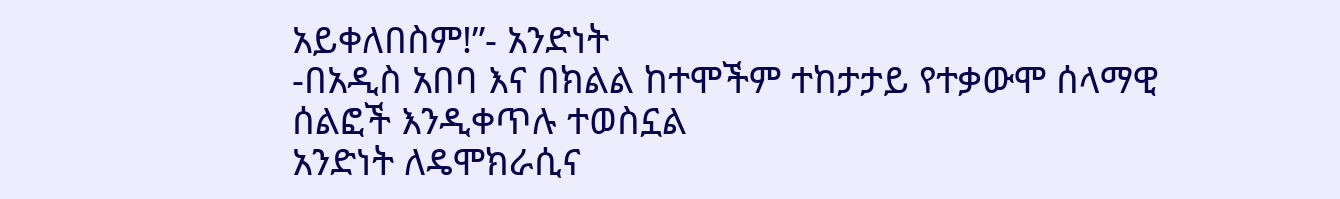አይቀለበስም!”- አንድነት
-በአዲስ አበባ እና በክልል ከተሞችም ተከታታይ የተቃውሞ ሰላማዊ ሰልፎች እንዲቀጥሉ ተወስኗል
አንድነት ለዴሞክራሲና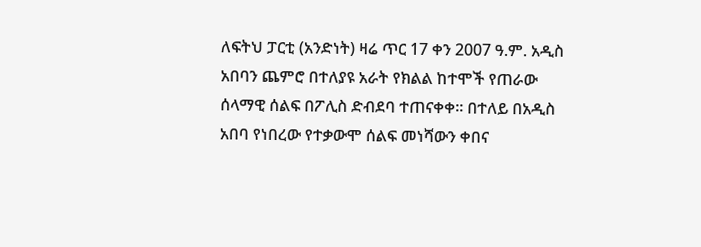ለፍትህ ፓርቲ (አንድነት) ዛሬ ጥር 17 ቀን 2007 ዓ.ም. አዲስ አበባን ጨምሮ በተለያዩ አራት የክልል ከተሞች የጠራው ሰላማዊ ሰልፍ በፖሊስ ድብደባ ተጠናቀቀ፡፡ በተለይ በአዲስ አበባ የነበረው የተቃውሞ ሰልፍ መነሻውን ቀበና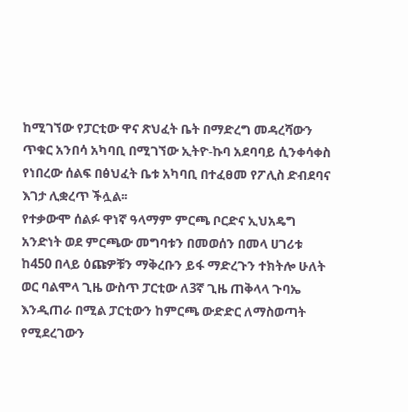ከሚገኘው የፓርቲው ዋና ጽህፈት ቤት በማድረግ መዳረሻውን ጥቁር አንበሳ አካባቢ በሚገኘው ኢትዮ-ኩባ አደባባይ ሲንቀሳቀስ የነበረው ሰልፍ በፅህፈት ቤቱ አካባቢ በተፈፀመ የፖሊስ ድብደባና እገታ ሊቋረጥ ችሏል፡፡
የተቃውሞ ሰልፉ ዋነኛ ዓላማም ምርጫ ቦርድና ኢህአዴግ አንድነት ወደ ምርጫው መግባቱን በመወሰን በመላ ሀገሪቱ ከ450 በላይ ዕጩዎቹን ማቅረቡን ይፋ ማድረጉን ተክትሎ ሁለት ወር ባልሞላ ጊዜ ውስጥ ፓርቲው ለ3ኛ ጊዜ ጠቅላላ ጉባኤ እንዲጠራ በሚል ፓርቲውን ከምርጫ ውድድር ለማስወጣት የሚደረገውን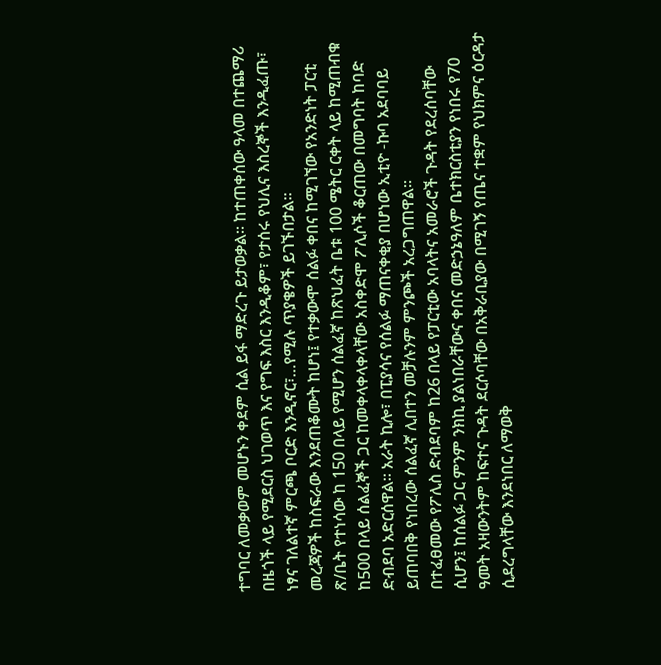ተግባር ለመቃወም መሆኑን ቀደም ሲል ይፋ ማድረጉ ይታወቃል፡፡ ከተጠቀሰው ዓላመ በተጨማሪ በዜጎች ላይ የሚደርስ ህገወጥ እና የግፍ እስር እንዲቆም፣ የታሰሩ የህሊና እስረኞች እንዲፈጡ፣ ነፃና ገለልተኛ ምርጫ ቦርድ እንዲኖር፣…የሚሉ ጥያቄዎች ይገኙበታል፡፡
መረጃዎች ከስፍራው እንደጠቆሙት ከሆነ፤ የተቃውሞ ሰልፉ ቀበና ከሚገኘው የአንድነት ፓርቲ ጽ/ቤት የተነሳው ከ 150 በላይ የሚሆን ሰልፈኛ ከጽህፈት ቤቱ 100 ሜትር ርቀት ላይ ከሚጠብቁ ከ500 በላይ ሰልፈኞች ጋር ከመቀላቀላቀላቸው አስቀድሞ ፖሊሶች ቆርጠው በመግባት ከባድ ድብደባ አድርሰዋል፡፡ አራት ኪሎ፣ በፒያሳና የሰልፉ ማጠናቀቂያ በሆነው ኢቲዮ -ኩባ አደባባይ ይጠባበቅ የነበረው ሰልፈኛ ሊበተን መቻሉንም ምንጮች አረጋግጠዋል፡፡
በተፈፀመው የፖሊስ ድብደባም ከ26 በላይ የፓርቲው አባላትና አመራሮች ጉዳት የደረሰባቸው ሲሆን፤ ከሰልፉ ጋር ምንም ንክኪ ያልነበራቸውና ቀበና መድኃኔዓለም ቤተክርስቲያን የነበሩ የ70 ዓመት አዛውንትም ከፍተና ጉዳት ደርሶባቸው በአቅራቢያው በሚገኝ የጤና ተቋም የህክምና ዕርዳታ ሲደረግላቸው እንደነበር ለማወቅ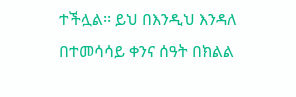ተችሏል፡፡ ይህ በእንዲህ እንዳለ በተመሳሳይ ቀንና ሰዓት በክልል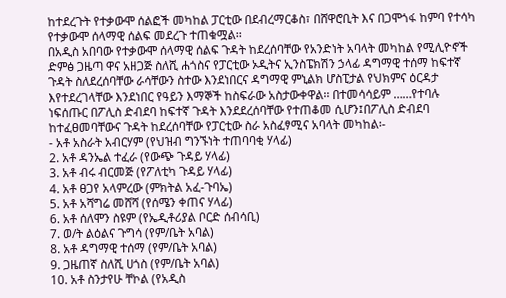ከተደረጉት የተቃውሞ ሰልፎች መካከል ፓርቲው በደብረማርቆስ፣ በሸዋሮቢት እና በጋሞጎፋ ከምባ የተሳካ የተቃውሞ ሰላማዊ ሰልፍ መደረጉ ተጠቁሟል፡፡
በአዲስ አበባው የተቃውሞ ሰላማዊ ሰልፍ ጉዳት ከደረሰባቸው የአንድነት አባላት መካከል የሚሊዮኖች ድምፅ ጋዜጣ ዋና አዘጋጅ ስለሺ ሐጎስና የፓርቲው ኦዲትና ኢንስፔክሽን ኃላፊ ዳግማዊ ተሰማ ከፍተኛ ጉዳት ስለደረሰባቸው ራሳቸውን ስተው እንደነበርና ዳግማዊ ምኒልክ ሆስፒታል የህክምና ዕርዳታ እየተደረገላቸው እንደነበር የዓይን እማኞች ከስፍራው አስታውቀዋል፡፡ በተመሳሳይም ……የተባሉ ነፍሰጡር በፖሊስ ድብደባ ከፍተኛ ጉዳት እንደደረሰባቸው የተጠቆመ ሲሆን፤በፖሊስ ድብደባ ከተፈፀመባቸውና ጉዳት ከደረሰባቸው የፓርቲው ስራ አስፈፃሚና አባላት መካከል፡-
- አቶ አስራት አብርሃም (የህዝብ ግንኙነት ተጠባባቂ ሃላፊ)
2. አቶ ዳንኤል ተፈራ (የውጭ ጉዳይ ሃላፊ)
3. አቶ ብሩ ብርመጅ (የፖለቲካ ጉዳይ ሃላፊ)
4. አቶ ፀጋየ አላምረው (ምክትል አፈ-ጉባኤ)
5. አቶ አሻግሬ መሸሻ (የሰሜን ቀጠና ሃላፊ)
6. አቶ ሰለሞን ስዩም (የኤዲቶሪያል ቦርድ ሰብሳቢ)
7. ወ/ት ልዕልና ጉግሳ (የም/ቤት አባል)
8. አቶ ዳግማዊ ተሰማ (የም/ቤት አባል)
9. ጋዜጠኛ ስለሺ ሀጎስ (የም/ቤት አባል)
10. አቶ ስንታየሁ ቸኮል (የአዲስ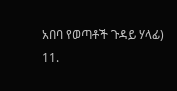አበባ የወጣቶች ጉዳይ ሃላፊ)
11.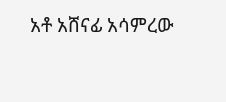አቶ አሸናፊ አሳምረው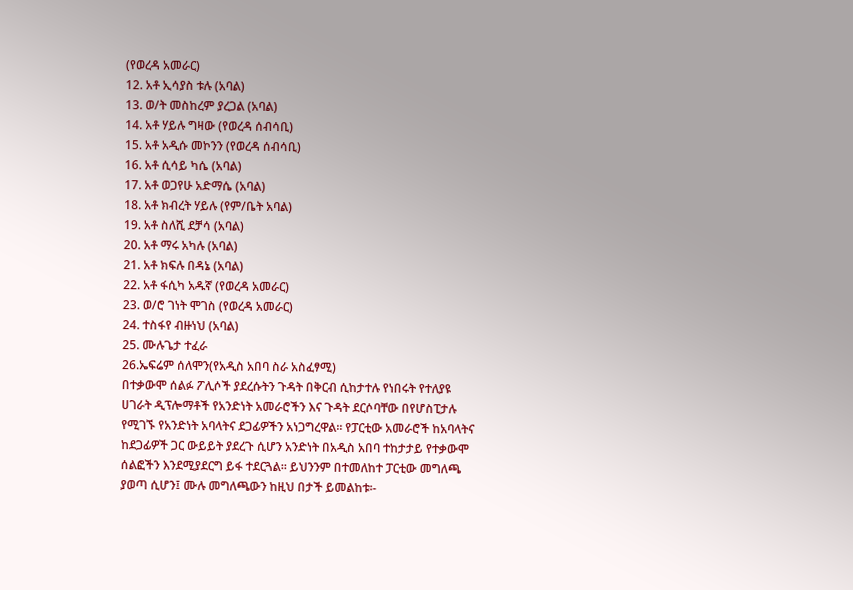(የወረዳ አመራር)
12. አቶ ኢሳያስ ቱሉ (አባል)
13. ወ/ት መስከረም ያረጋል (አባል)
14. አቶ ሃይሉ ግዛው (የወረዳ ሰብሳቢ)
15. አቶ አዲሱ መኮንን (የወረዳ ሰብሳቢ)
16. አቶ ሲሳይ ካሴ (አባል)
17. አቶ ወጋየሁ አድማሴ (አባል)
18. አቶ ክብረት ሃይሉ (የም/ቤት አባል)
19. አቶ ስለሺ ደቻሳ (አባል)
20. አቶ ማሩ አካሉ (አባል)
21. አቶ ክፍሉ በዳኔ (አባል)
22. አቶ ፋሲካ አዱኛ (የወረዳ አመራር)
23. ወ/ሮ ገነት ሞገስ (የወረዳ አመራር)
24. ተስፋየ ብዙነህ (አባል)
25. ሙሉጌታ ተፈራ
26.ኤፍሬም ሰለሞን(የአዲስ አበባ ስራ አስፈፃሚ)
በተቃውሞ ሰልፉ ፖሊሶች ያደረሱትን ጉዳት በቅርብ ሲከታተሉ የነበሩት የተለያዩ ሀገራት ዲፕሎማቶች የአንድነት አመራሮችን እና ጉዳት ደርሶባቸው በየሆስፒታሉ የሚገኙ የአንድነት አባላትና ደጋፊዎችን አነጋግረዋል፡፡ የፓርቲው አመራሮች ከአባላትና ከደጋፊዎች ጋር ውይይት ያደረጉ ሲሆን አንድነት በአዲስ አበባ ተከታታይ የተቃውሞ ሰልፎችን እንደሚያደርግ ይፋ ተደርጓል፡፡ ይህንንም በተመለከተ ፓርቲው መግለጫ ያወጣ ሲሆን፤ ሙሉ መግለጫውን ከዚህ በታች ይመልከቱ፡-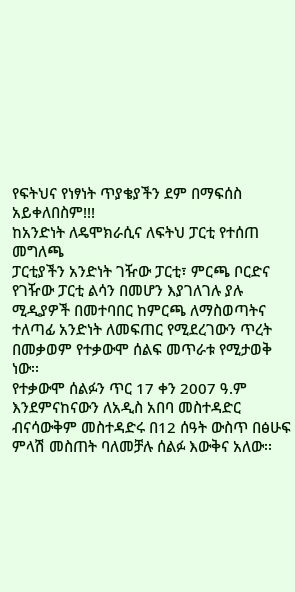የፍትህና የነፃነት ጥያቄያችን ደም በማፍሰስ አይቀለበስም!!!
ከአንድነት ለዴሞክራሲና ለፍትህ ፓርቲ የተሰጠ መግለጫ
ፓርቲያችን አንድነት ገዥው ፓርቲ፣ ምርጫ ቦርድና የገዥው ፓርቲ ልሳን በመሆን እያገለገሉ ያሉ ሚዲያዎች በመተባበር ከምርጫ ለማስወጣትና ተለጣፊ አንድነት ለመፍጠር የሚደረገውን ጥረት በመቃወም የተቃውሞ ሰልፍ መጥራቱ የሚታወቅ ነው፡፡
የተቃውሞ ሰልፉን ጥር 17 ቀን 2007 ዓ.ም እንደምናከናውን ለአዲስ አበባ መስተዳድር ብናሳውቅም መስተዳድሩ በ12 ሰዓት ውስጥ በፅሁፍ ምላሽ መስጠት ባለመቻሉ ሰልፉ እውቅና አለው፡፡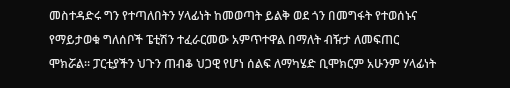መስተዳድሩ ግን የተጣለበትን ሃላፊነት ከመወጣት ይልቅ ወደ ጎን በመግፋት የተወሰኑና የማይታወቁ ግለሰቦች ፔቲሽን ተፈራርመው አምጥተዋል በማለት ብዥታ ለመፍጠር ሞክሯል፡፡ ፓርቲያችን ህጉን ጠብቆ ህጋዊ የሆነ ሰልፍ ለማካሄድ ቢሞክርም አሁንም ሃላፊነት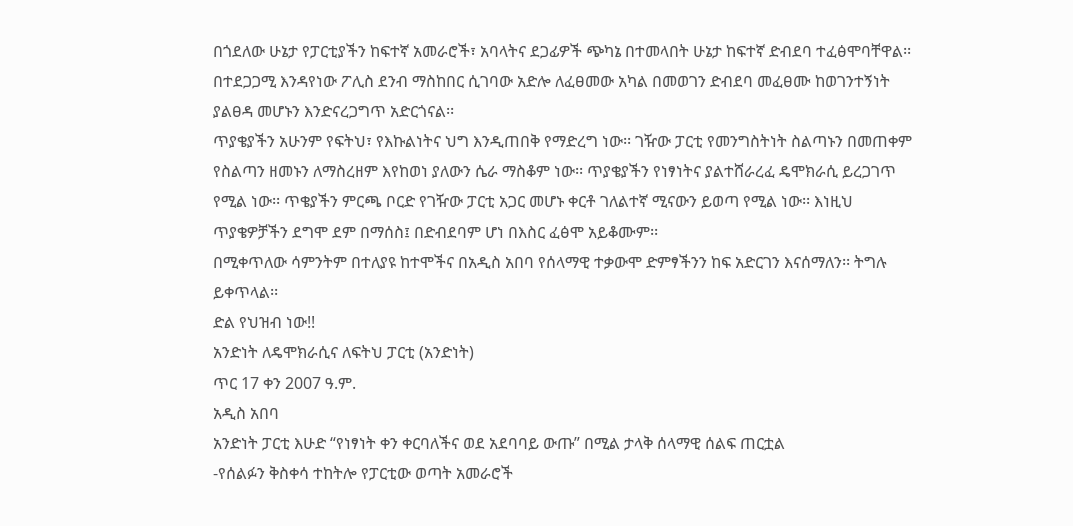በጎደለው ሁኔታ የፓርቲያችን ከፍተኛ አመራሮች፣ አባላትና ደጋፊዎች ጭካኔ በተመላበት ሁኔታ ከፍተኛ ድብደባ ተፈፅሞባቸዋል፡፡ በተደጋጋሚ እንዳየነው ፖሊስ ደንብ ማስከበር ሲገባው አድሎ ለፈፀመው አካል በመወገን ድብደባ መፈፀሙ ከወገንተኝነት ያልፀዳ መሆኑን እንድናረጋግጥ አድርጎናል፡፡
ጥያቄያችን አሁንም የፍትህ፣ የእኩልነትና ህግ እንዲጠበቅ የማድረግ ነው፡፡ ገዥው ፓርቲ የመንግስትነት ስልጣኑን በመጠቀም የስልጣን ዘመኑን ለማስረዘም እየከወነ ያለውን ሴራ ማስቆም ነው፡፡ ጥያቄያችን የነፃነትና ያልተሸራረፈ ዴሞክራሲ ይረጋገጥ የሚል ነው፡፡ ጥቄያችን ምርጫ ቦርድ የገዥው ፓርቲ አጋር መሆኑ ቀርቶ ገለልተኛ ሚናውን ይወጣ የሚል ነው፡፡ እነዚህ ጥያቄዎቻችን ደግሞ ደም በማሰስ፤ በድብደባም ሆነ በእስር ፈፅሞ አይቆሙም፡፡
በሚቀጥለው ሳምንትም በተለያዩ ከተሞችና በአዲስ አበባ የሰላማዊ ተቃውሞ ድምፃችንን ከፍ አድርገን እናሰማለን፡፡ ትግሉ ይቀጥላል፡፡
ድል የህዝብ ነው!!
አንድነት ለዴሞክራሲና ለፍትህ ፓርቲ (አንድነት)
ጥር 17 ቀን 2007 ዓ.ም.
አዲስ አበባ
አንድነት ፓርቲ እሁድ “የነፃነት ቀን ቀርባለችና ወደ አደባባይ ውጡ” በሚል ታላቅ ሰላማዊ ሰልፍ ጠርቷል
-የሰልፉን ቅስቀሳ ተከትሎ የፓርቲው ወጣት አመራሮች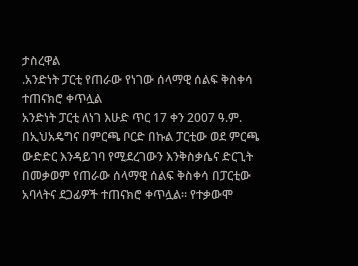ታስረዋል
.አንድነት ፓርቲ የጠራው የነገው ሰላማዊ ሰልፍ ቅስቀሳ ተጠናክሮ ቀጥሏል
አንድነት ፓርቲ ለነገ እሁድ ጥር 17 ቀን 2007 ዓ.ም. በኢህአዴግና በምርጫ ቦርድ በኩል ፓርቲው ወደ ምርጫ ውድድር እንዳይገባ የሚደረገውን እንቅስቃሴና ድርጊት በመቃወም የጠራው ሰላማዊ ሰልፍ ቅስቀሳ በፓርቲው አባላትና ደጋፊዎች ተጠናክሮ ቀጥሏል፡፡ የተቃውሞ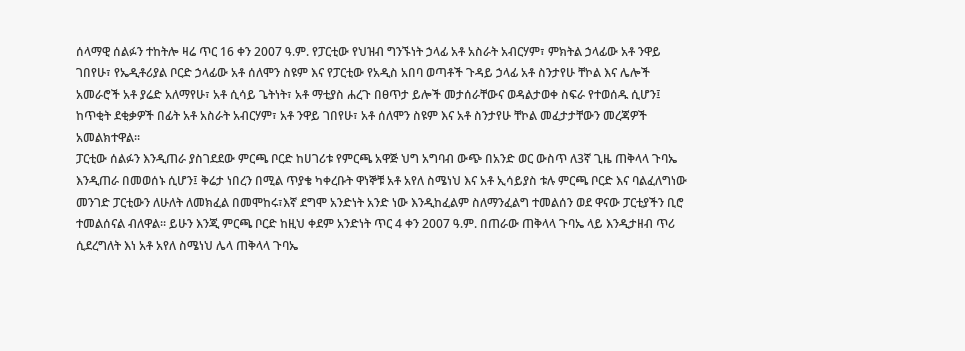ሰላማዊ ሰልፉን ተከትሎ ዛሬ ጥር 16 ቀን 2007 ዓ.ም. የፓርቲው የህዝብ ግንኙነት ኃላፊ አቶ አስራት አብርሃም፣ ምክትል ኃላፊው አቶ ንዋይ ገበየሁ፣ የኤዲቶሪያል ቦርድ ኃላፊው አቶ ሰለሞን ስዩም እና የፓርቲው የአዲስ አበባ ወጣቶች ጉዳይ ኃላፊ አቶ ስንታየሁ ቸኮል እና ሌሎች አመራሮች አቶ ያሬድ አለማየሁ፣ አቶ ሲሳይ ጌትነት፣ አቶ ማቲያስ ሐረጉ በፀጥታ ይሎች መታሰራቸውና ወዳልታወቀ ስፍራ የተወሰዱ ሲሆን፤ ከጥቂት ደቂቃዎች በፊት አቶ አስራት አብርሃም፣ አቶ ንዋይ ገበየሁ፣ አቶ ሰለሞን ስዩም እና አቶ ስንታየሁ ቸኮል መፈታታቸውን መረጃዎች አመልክተዋል፡፡
ፓርቲው ሰልፉን እንዲጠራ ያስገደደው ምርጫ ቦርድ ከሀገሪቱ የምርጫ አዋጅ ህግ አግባብ ውጭ በአንድ ወር ውስጥ ለ3ኛ ጊዜ ጠቅላላ ጉባኤ እንዲጠራ በመወሰኑ ሲሆን፤ ቅሬታ ነበረን በሚል ጥያቄ ካቀረቡት ዋነኞቹ አቶ አየለ ስሜነህ እና አቶ ኢሳይያስ ቱሉ ምርጫ ቦርድ እና ባልፈለግነው መንገድ ፓርቲውን ለሁለት ለመክፈል በመሞከሩ፣እኛ ደግሞ አንድነት አንድ ነው እንዲከፈልም ስለማንፈልግ ተመልሰን ወደ ዋናው ፓርቲያችን ቢሮ ተመልሰናል ብለዋል፡፡ ይሁን እንጂ ምርጫ ቦርድ ከዚህ ቀደም አንድነት ጥር 4 ቀን 2007 ዓ.ም. በጠራው ጠቅላላ ጉባኤ ላይ እንዲታዘብ ጥሪ ሲደረግለት እነ አቶ አየለ ስሜነህ ሌላ ጠቅላላ ጉባኤ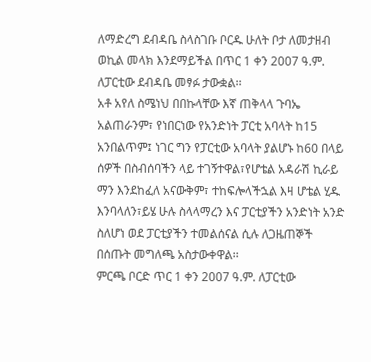ለማድረግ ደብዳቤ ስላስገቡ ቦርዱ ሁለት ቦታ ለመታዘብ ወኪል መላክ እንደማይችል በጥር 1 ቀን 2007 ዓ.ም. ለፓርቲው ደብዳቤ መፃፉ ታውቋል፡፡
አቶ አየለ ስሜነህ በበኩላቸው እኛ ጠቅላላ ጉባኤ አልጠራንም፣ የነበርነው የአንድነት ፓርቲ አባላት ከ15 አንበልጥም፤ ነገር ግን የፓርቲው አባላት ያልሆኑ ከ60 በላይ ሰዎች በስብሰባችን ላይ ተገኝተዋል፣የሆቴል አዳራሽ ኪራይ ማን እንደከፈለ አናውቅም፣ ተከፍሎላችኋል እዛ ሆቴል ሂዱ እንባላለን፣ይሄ ሁሉ ስላላማረን እና ፓርቲያችን አንድነት አንድ ስለሆነ ወደ ፓርቲያችን ተመልሰናል ሲሉ ለጋዜጠኞች በሰጡት መግለጫ አስታውቀዋል፡፡
ምርጫ ቦርድ ጥር 1 ቀን 2007 ዓ.ም. ለፓርቲው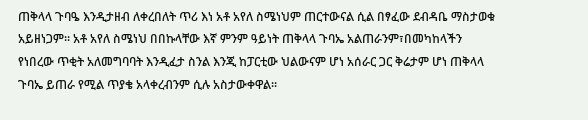ጠቅላላ ጉባዔ እንዲታዘብ ለቀረበለት ጥሪ እነ አቶ አየለ ስሜነህም ጠርተውናል ሲል በፃፈው ደብዳቤ ማስታወቁ አይዘነጋም፡፡ አቶ አየለ ስሜነህ በበኩላቸው እኛ ምንም ዓይነት ጠቅላላ ጉባኤ አልጠራንም፣በመካከላችን የነበረው ጥቂት አለመግባባት እንዲፈታ ስንል እንጂ ከፓርቲው ህልውናም ሆነ አሰራር ጋር ቅሬታም ሆነ ጠቅላላ ጉባኤ ይጠራ የሚል ጥያቄ አላቀረብንም ሲሉ አስታውቀዋል፡፡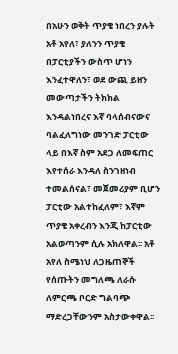በአሁን ወቅት ጥያቄ ነበረን ያሉት አቶ አየለ፣ ያለንን ጥያቄ በፓርቲያችን ውስጥ ሆነን እንፈተዋለን፣ ወደ ውጪ ይዘን መውጣታችን ትክክል እንዳልነበረና እኛ ባላሰብናውና ባልፈለግነው መንገድ ፓርቲው ላይ በእኛ ስም አደጋ ለመፍጠር እየተሰራ እንዳለ ስንገዘነብ ተመልሰናል፣ መጀመሪያም ቢሆን ፓርቲው አልተከፈለም፣ እኛም ጥያቄ አቀረብን እንጂ ከፓርቲው አልወጣንም ሲሉ አክለዋል፡፡ አቶ አየለ ስሜነህ ለጋዜጠኞች የሰጡትን መግለጫ ለራሱ ለምርጫ ቦርድ ግልባጭ ማድረጋቸውንም አስታውቀዋል፡፡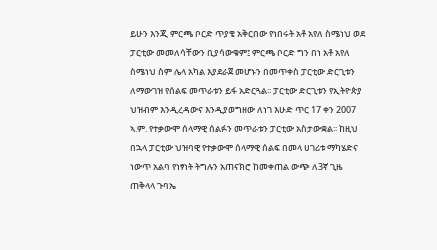ይሁን እንጂ ምርጫ ቦርድ ጥያቄ አቅርበው የነበሩት አቶ አየለ ስሜነህ ወደ ፓርቲው መመለሳቸውን ቢያሳውቁም፤ ምርጫ ቦርድ ግን በነ አቶ አየለ ስሜነህ ስም ሌላ አካል እያደራጀ መሆኑን በመጥቀስ ፓርቲው ድርጊቱን ለማውገዝ የሰልፍ መጥራቱን ይፋ አድርጓል፡፡ ፓርቲው ድርጊቱን የኢትዮጵያ ህዝብም እንዲረዳውና እንዲያወግዘው ለነገ እሁድ ጥር 17 ቀን 2007 ኣ.ም. የተቃውሞ ሰላማዊ ሰልፉን መጥራቱን ፓርቲው አስታውቋል፡፡ ከዚህ በኋላ ፓርቲው ህዝባዊ የተቃውሞ ሰላማዊ ሰልፍ በመላ ሀገሪቱ ማካሄድና ነውጥ አልባ የነፃነት ትግሉን አጠናክሮ ከመቀጠል ውጭ ለ3ኛ ጊዜ ጠቅላላ ጉባኤ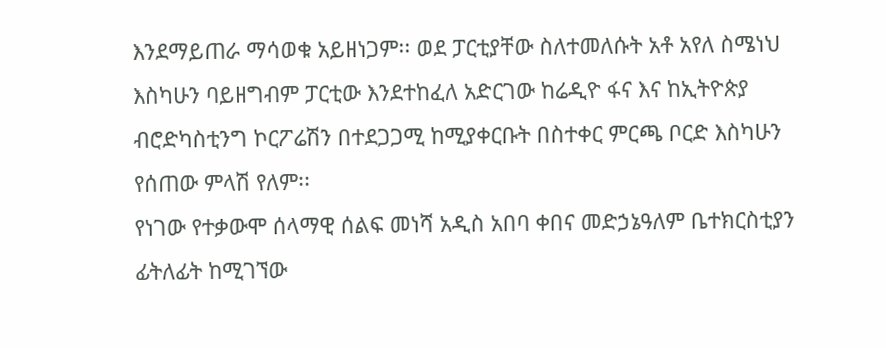እንደማይጠራ ማሳወቁ አይዘነጋም፡፡ ወደ ፓርቲያቸው ስለተመለሱት አቶ አየለ ስሜነህ እስካሁን ባይዘግብም ፓርቲው እንደተከፈለ አድርገው ከሬዲዮ ፋና እና ከኢትዮጵያ ብሮድካስቲንግ ኮርፖሬሽን በተደጋጋሚ ከሚያቀርቡት በስተቀር ምርጫ ቦርድ እስካሁን የሰጠው ምላሽ የለም፡፡
የነገው የተቃውሞ ሰላማዊ ሰልፍ መነሻ አዲስ አበባ ቀበና መድኃኔዓለም ቤተክርስቲያን ፊትለፊት ከሚገኘው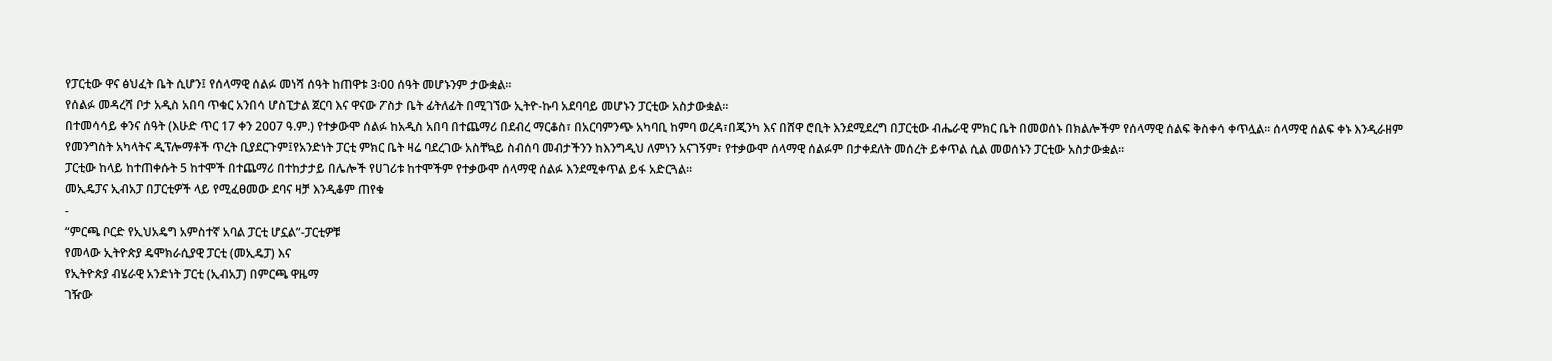የፓርቲው ዋና ፅህፈት ቤት ሲሆን፤ የሰላማዊ ሰልፉ መነሻ ሰዓት ከጠዋቱ 3፡00 ሰዓት መሆኑንም ታውቋል፡፡
የሰልፉ መዳረሻ ቦታ አዲስ አበባ ጥቁር አንበሳ ሆስፒታል ጀርባ እና ዋናው ፖስታ ቤት ፊትለፊት በሚገኘው ኢትዮ-ኩባ አደባባይ መሆኑን ፓርቲው አስታውቋል፡፡
በተመሳሳይ ቀንና ሰዓት (እሁድ ጥር 17 ቀን 2007 ዓ.ም.) የተቃውሞ ሰልፉ ከአዲስ አበባ በተጨማሪ በደብረ ማርቆስ፣ በአርባምንጭ አካባቢ ከምባ ወረዳ፣በጂንካ እና በሸዋ ሮቢት እንደሚደረግ በፓርቲው ብሔራዊ ምክር ቤት በመወሰኑ በክልሎችም የሰላማዊ ሰልፍ ቅስቀሳ ቀጥሏል፡፡ ሰላማዊ ሰልፍ ቀኑ እንዲራዘም የመንግስት አካላትና ዲፕሎማቶች ጥረት ቢያደርጉም፤የአንድነት ፓርቲ ምክር ቤት ዛሬ ባደረገው አስቸኳይ ስብሰባ መብታችንን ከእንግዲህ ለምነን አናገኝም፣ የተቃውሞ ሰላማዊ ሰልፉም በታቀደለት መሰረት ይቀጥል ሲል መወሰኑን ፓርቲው አስታውቋል፡፡
ፓርቲው ከላይ ከተጠቀሱት 5 ከተሞች በተጨማሪ በተከታታይ በሌሎች የሀገሪቱ ከተሞችም የተቃውሞ ሰላማዊ ሰልፉ እንደሚቀጥል ይፋ አድርጓል፡፡
መኢዴፓና ኢብአፓ በፓርቲዎች ላይ የሚፈፀመው ደባና ዛቻ እንዲቆም ጠየቁ
-
“ምርጫ ቦርድ የኢህአዴግ አምስተኛ አባል ፓርቲ ሆኗል”-ፓርቲዎቹ
የመላው ኢትዮጵያ ዴሞክራሲያዊ ፓርቲ (መኢዴፓ) እና
የኢትዮጵያ ብሄራዊ አንድነት ፓርቲ (ኢብአፓ) በምርጫ ዋዜማ
ገዥው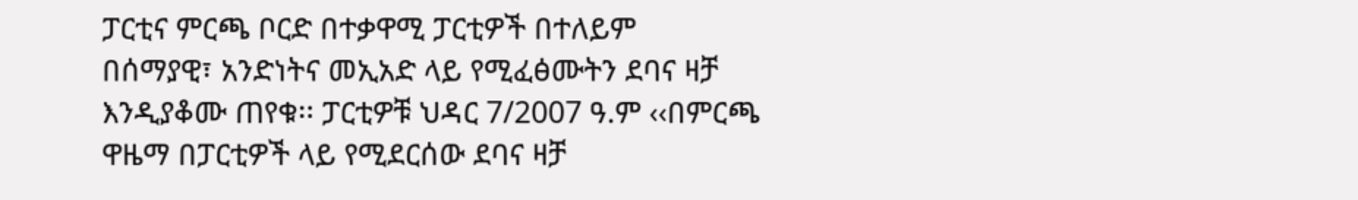ፓርቲና ምርጫ ቦርድ በተቃዋሚ ፓርቲዎች በተለይም
በሰማያዊ፣ አንድነትና መኢአድ ላይ የሚፈፅሙትን ደባና ዛቻ
እንዲያቆሙ ጠየቁ፡፡ ፓርቲዎቹ ህዳር 7/2007 ዓ.ም ‹‹በምርጫ
ዋዜማ በፓርቲዎች ላይ የሚደርሰው ደባና ዛቻ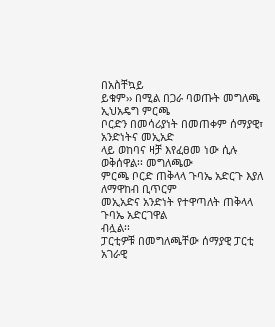በአስቸኳይ
ይቁም›› በሚል በጋራ ባወጡት መግለጫ ኢህአዴግ ምርጫ
ቦርድን በመሳሪያነት በመጠቀም ሰማያዊ፣ አንድነትና መኢአድ
ላይ ወከባና ዛቻ እየፈፀመ ነው ሲሉ ወቅሰዋል፡፡ መግለጫው
ምርጫ ቦርድ ጠቅላላ ጉባኤ አድርጉ እያለ ለማዋከብ ቢጥርም
መኢአድና አንድነት የተዋጣለት ጠቅላላ ጉባኤ አድርገዋል
ብሏል፡፡
ፓርቲዎቹ በመግለጫቸው ሰማያዊ ፓርቲ አገራዊ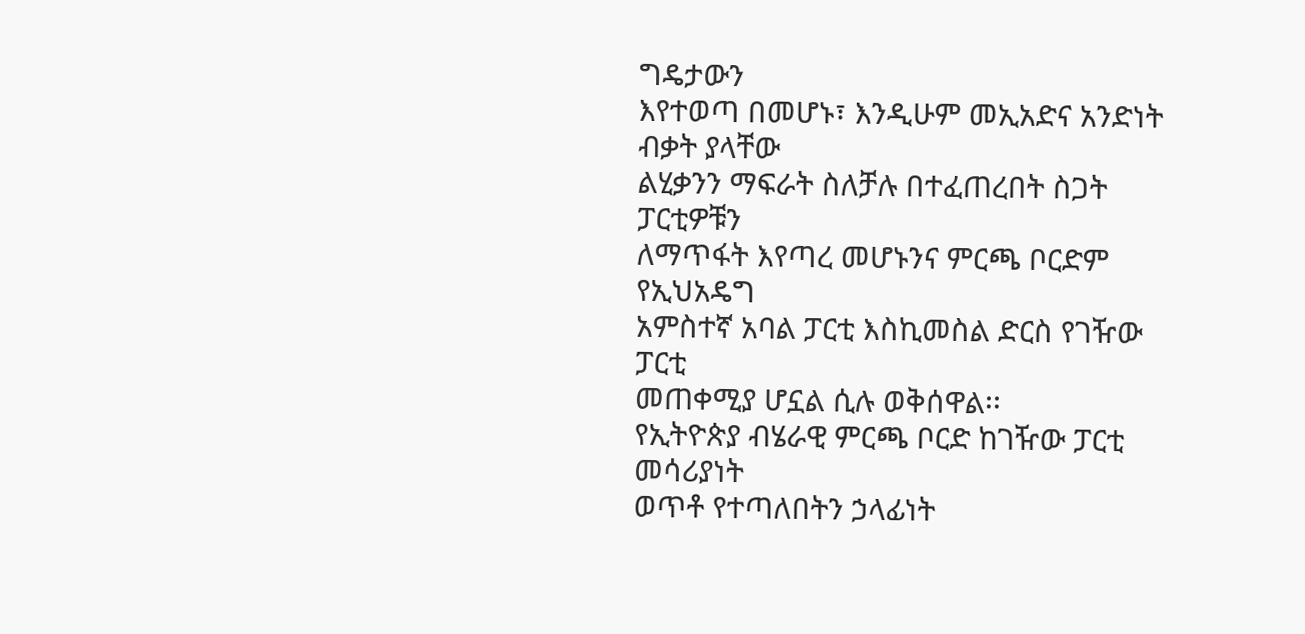ግዴታውን
እየተወጣ በመሆኑ፣ እንዲሁም መኢአድና አንድነት ብቃት ያላቸው
ልሂቃንን ማፍራት ስለቻሉ በተፈጠረበት ስጋት ፓርቲዎቹን
ለማጥፋት እየጣረ መሆኑንና ምርጫ ቦርድም የኢህአዴግ
አምስተኛ አባል ፓርቲ እስኪመስል ድርስ የገዥው ፓርቲ
መጠቀሚያ ሆኗል ሲሉ ወቅሰዋል፡፡
የኢትዮጵያ ብሄራዊ ምርጫ ቦርድ ከገዥው ፓርቲ መሳሪያነት
ወጥቶ የተጣለበትን ኃላፊነት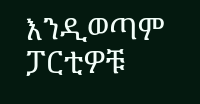እንዲወጣም ፓርቲዎቹ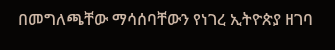በመግለጫቸው ማሳሰባቸውን የነገረ ኢትዮጵያ ዘገባ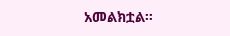አመልክቷል፡፡